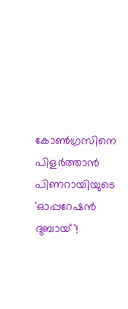കോണ്‍ഗ്രസിനെ പിളര്‍ത്താന്‍ പിണറായിയുടെ 'ഓപ്പറേഷന്‍ ദുബായ്'!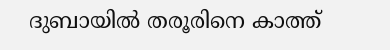ദുബായില്‍ തരൂരിനെ കാത്ത്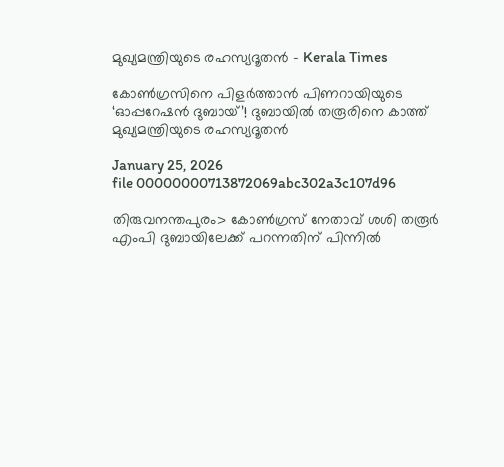മുഖ്യമന്ത്രിയുടെ രഹസ്യദൂതൻ - Kerala Times

കോണ്‍ഗ്രസിനെ പിളര്‍ത്താന്‍ പിണറായിയുടെ ‘ഓപ്പറേഷന്‍ ദുബായ്’! ദുബായില്‍ തരൂരിനെ കാത്ത് മുഖ്യമന്ത്രിയുടെ രഹസ്യദൂതൻ

January 25, 2026
file 00000000713872069abc302a3c107d96

തിരുവനന്തപുരം> കോൺഗ്രസ് നേതാവ് ശശി തരൂര്‍ എംപി ദുബായിലേക്ക് പറന്നതിന് പിന്നില്‍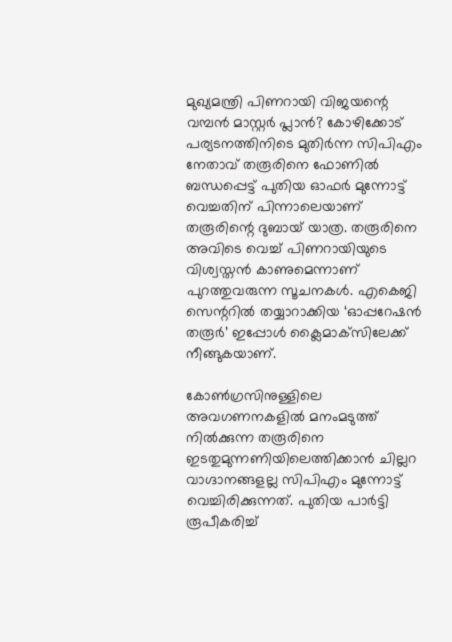മുഖ്യമന്ത്രി പിണറായി വിജയന്റെ വമ്പന്‍ മാസ്റ്റര്‍ പ്ലാന്‍? കോഴിക്കോട് പര്യടനത്തിനിടെ മുതിര്‍ന്ന സിപിഎം നേതാവ് തരൂരിനെ ഫോണില്‍ ബന്ധപ്പെട്ട് പുതിയ ഓഫര്‍ മുന്നോട്ട് വെച്ചതിന് പിന്നാലെയാണ് തരൂരിന്റെ ദുബായ് യാത്ര. തരൂരിനെ അവിടെ വെച്ച് പിണറായിയുടെ വിശ്വസ്തന്‍ കാണുമെന്നാണ് പുറത്തുവരുന്ന സൂചനകള്‍. എകെജി സെന്ററില്‍ തയ്യാറാക്കിയ ‘ഓപ്പറേഷന്‍ തരൂര്‍’ ഇപ്പോള്‍ ക്ലൈമാക്‌സിലേക്ക് നീങ്ങുകയാണ്.

കോണ്‍ഗ്രസിനുള്ളിലെ അവഗണനകളില്‍ മനംമടുത്ത് നില്‍ക്കുന്ന തരൂരിനെ ഇടതുമുന്നണിയിലെത്തിക്കാന്‍ ചില്ലറ വാഗ്ദാനങ്ങളല്ല സിപിഎം മുന്നോട്ട് വെച്ചിരിക്കുന്നത്. പുതിയ പാര്‍ട്ടി രൂപീകരിച്ച്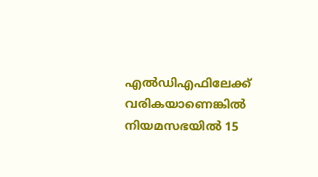എല്‍ഡിഎഫിലേക്ക് വരികയാണെങ്കില്‍ നിയമസഭയില്‍ 15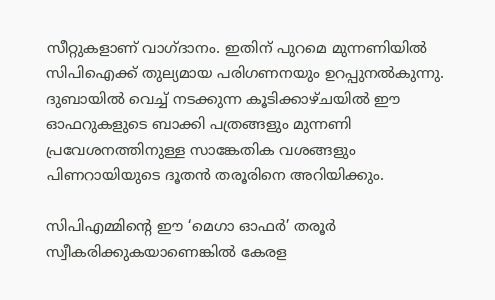സീറ്റുകളാണ് വാഗ്ദാനം. ഇതിന് പുറമെ മുന്നണിയില്‍ സിപിഐക്ക് തുല്യമായ പരിഗണനയും ഉറപ്പുനല്‍കുന്നു. ദുബായില്‍ വെച്ച് നടക്കുന്ന കൂടിക്കാഴ്ചയില്‍ ഈ ഓഫറുകളുടെ ബാക്കി പത്രങ്ങളും മുന്നണി പ്രവേശനത്തിനുള്ള സാങ്കേതിക വശങ്ങളും പിണറായിയുടെ ദൂതന്‍ തരൂരിനെ അറിയിക്കും.

സിപിഎമ്മിന്റെ ഈ ‘മെഗാ ഓഫര്‍’ തരൂര്‍ സ്വീകരിക്കുകയാണെങ്കില്‍ കേരള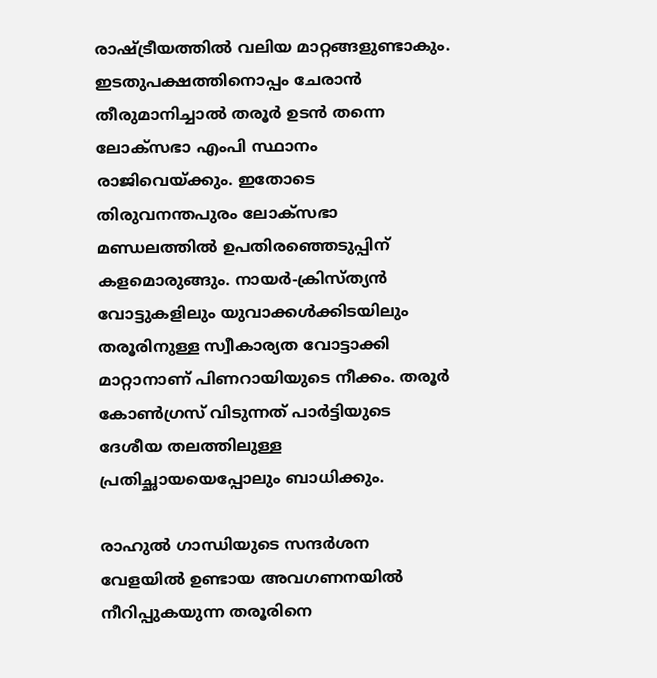രാഷ്ട്രീയത്തില്‍ വലിയ മാറ്റങ്ങളുണ്ടാകും. ഇടതുപക്ഷത്തിനൊപ്പം ചേരാന്‍ തീരുമാനിച്ചാല്‍ തരൂര്‍ ഉടന്‍ തന്നെ ലോക്സഭാ എംപി സ്ഥാനം രാജിവെയ്ക്കും. ഇതോടെ തിരുവനന്തപുരം ലോക്സഭാ മണ്ഡലത്തില്‍ ഉപതിരഞ്ഞെടുപ്പിന് കളമൊരുങ്ങും. നായര്‍-ക്രിസ്ത്യന്‍ വോട്ടുകളിലും യുവാക്കള്‍ക്കിടയിലും തരൂരിനുള്ള സ്വീകാര്യത വോട്ടാക്കി മാറ്റാനാണ് പിണറായിയുടെ നീക്കം. തരൂര്‍ കോണ്‍ഗ്രസ് വിടുന്നത് പാര്‍ട്ടിയുടെ ദേശീയ തലത്തിലുള്ള പ്രതിച്ഛായയെപ്പോലും ബാധിക്കും.

രാഹുല്‍ ഗാന്ധിയുടെ സന്ദര്‍ശന വേളയില്‍ ഉണ്ടായ അവഗണനയില്‍ നീറിപ്പുകയുന്ന തരൂരിനെ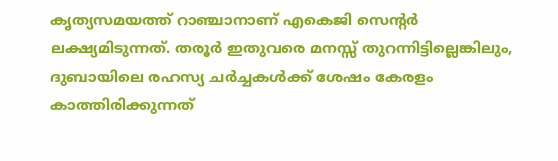കൃത്യസമയത്ത് റാഞ്ചാനാണ് എകെജി സെന്റര്‍ ലക്ഷ്യമിടുന്നത്. തരൂര്‍ ഇതുവരെ മനസ്സ് തുറന്നിട്ടില്ലെങ്കിലും, ദുബായിലെ രഹസ്യ ചര്‍ച്ചകള്‍ക്ക് ശേഷം കേരളം കാത്തിരിക്കുന്നത്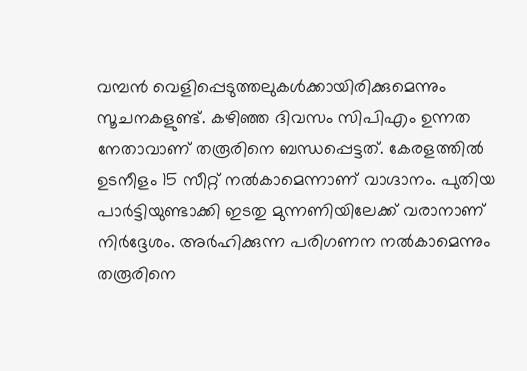വമ്പന്‍ വെളിപ്പെടുത്തലുകള്‍ക്കായിരിക്കുമെന്നും സൂചനകളുണ്ട്. കഴിഞ്ഞ ദിവസം സിപിഎം ഉന്നത നേതാവാണ് തരൂരിനെ ബന്ധപ്പെട്ടത്. കേരളത്തില്‍ ഉടനീളം 15 സീറ്റ് നല്‍കാമെന്നാണ് വാഗ്ദാനം. പുതിയ പാര്‍ട്ടിയുണ്ടാക്കി ഇടതു മുന്നണിയിലേക്ക് വരാനാണ് നിര്‍ദ്ദേശം. അര്‍ഹിക്കുന്ന പരിഗണന നല്‍കാമെന്നും തരൂരിനെ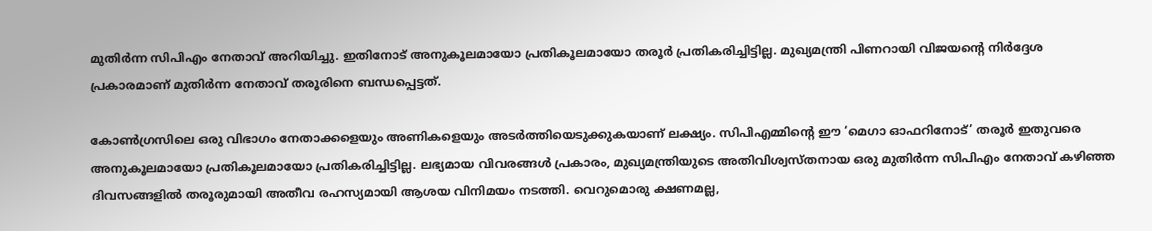മുതിര്‍ന്ന സിപിഎം നേതാവ് അറിയിച്ചു. ഇതിനോട് അനുകൂലമായോ പ്രതികൂലമായോ തരൂര്‍ പ്രതികരിച്ചിട്ടില്ല. മുഖ്യമന്ത്രി പിണറായി വിജയന്റെ നിര്‍ദ്ദേശ പ്രകാരമാണ് മുതിര്‍ന്ന നേതാവ് തരൂരിനെ ബന്ധപ്പെട്ടത്.

കോണ്‍ഗ്രസിലെ ഒരു വിഭാഗം നേതാക്കളെയും അണികളെയും അടര്‍ത്തിയെടുക്കുകയാണ് ലക്ഷ്യം. സിപിഎമ്മിന്റെ ഈ ‘മെഗാ ഓഫറിനോട്’ തരൂര്‍ ഇതുവരെ അനുകൂലമായോ പ്രതികൂലമായോ പ്രതികരിച്ചിട്ടില്ല. ലഭ്യമായ വിവരങ്ങള്‍ പ്രകാരം, മുഖ്യമന്ത്രിയുടെ അതിവിശ്വസ്തനായ ഒരു മുതിര്‍ന്ന സിപിഎം നേതാവ് കഴിഞ്ഞ ദിവസങ്ങളില്‍ തരൂരുമായി അതീവ രഹസ്യമായി ആശയ വിനിമയം നടത്തി. വെറുമൊരു ക്ഷണമല്ല,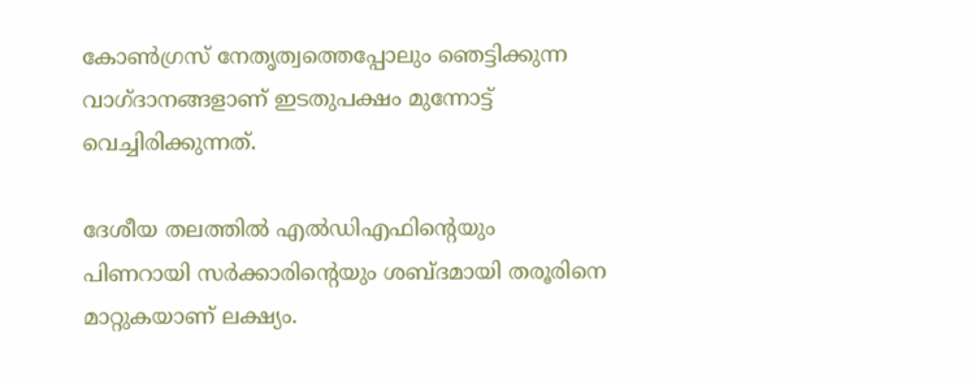കോണ്‍ഗ്രസ് നേതൃത്വത്തെപ്പോലും ഞെട്ടിക്കുന്ന വാഗ്ദാനങ്ങളാണ് ഇടതുപക്ഷം മുന്നോട്ട് വെച്ചിരിക്കുന്നത്.

ദേശീയ തലത്തില്‍ എല്‍ഡിഎഫിന്റെയും പിണറായി സര്‍ക്കാരിന്റെയും ശബ്ദമായി തരൂരിനെ മാറ്റുകയാണ് ലക്ഷ്യം.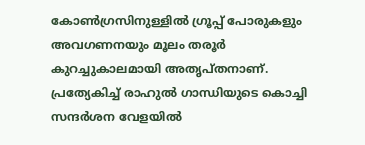കോണ്‍ഗ്രസിനുള്ളില്‍ ഗ്രൂപ്പ് പോരുകളും അവഗണനയും മൂലം തരൂര്‍ കുറച്ചുകാലമായി അതൃപ്തനാണ്. പ്രത്യേകിച്ച് രാഹുല്‍ ഗാന്ധിയുടെ കൊച്ചി സന്ദര്‍ശന വേളയില്‍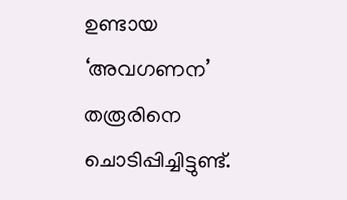ഉണ്ടായ ‘അവഗണന’ തരൂരിനെ ചൊടിപ്പിച്ചിട്ടുണ്ട്.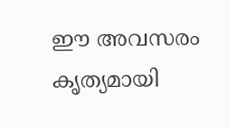ഈ അവസരം കൃത്യമായി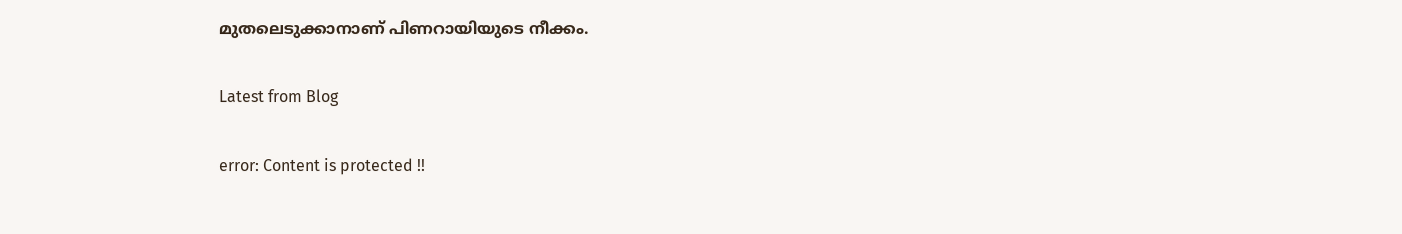മുതലെടുക്കാനാണ് പിണറായിയുടെ നീക്കം.

Latest from Blog

error: Content is protected !!